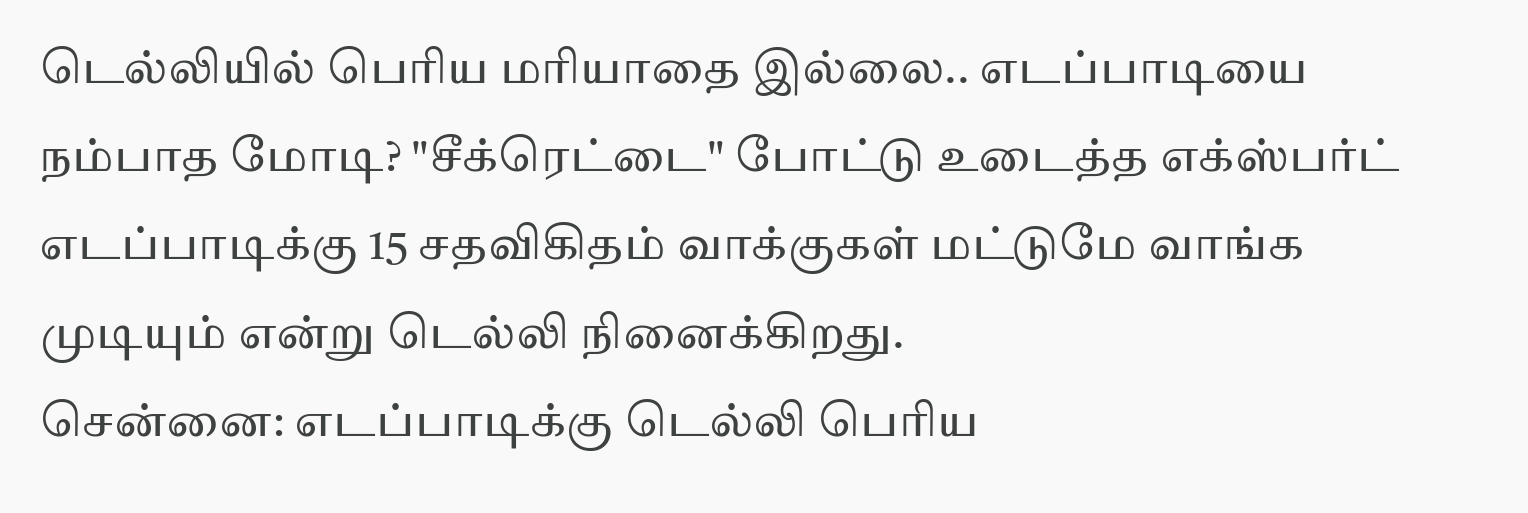டெல்லியில் பெரிய மரியாதை இல்லை.. எடப்பாடியை நம்பாத மோடி? "சீக்ரெட்டை" போட்டு உடைத்த எக்ஸ்பர்ட்
எடப்பாடிக்கு 15 சதவிகிதம் வாக்குகள் மட்டுமே வாங்க முடியும் என்று டெல்லி நினைக்கிறது.
சென்னை: எடப்பாடிக்கு டெல்லி பெரிய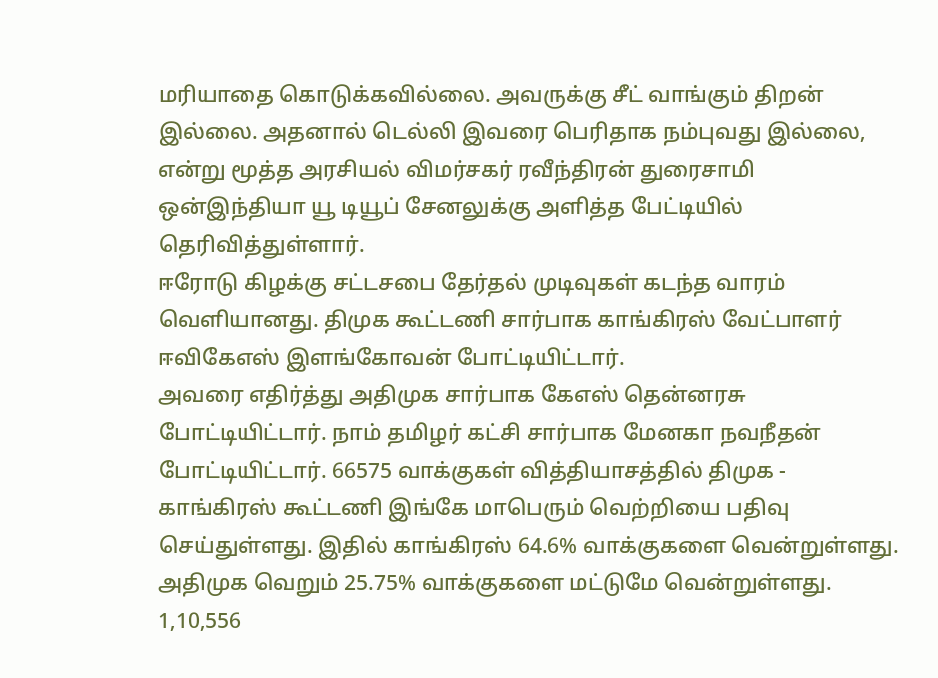மரியாதை கொடுக்கவில்லை. அவருக்கு சீட் வாங்கும் திறன் இல்லை. அதனால் டெல்லி இவரை பெரிதாக நம்புவது இல்லை, என்று மூத்த அரசியல் விமர்சகர் ரவீந்திரன் துரைசாமி ஒன்இந்தியா யூ டியூப் சேனலுக்கு அளித்த பேட்டியில் தெரிவித்துள்ளார்.
ஈரோடு கிழக்கு சட்டசபை தேர்தல் முடிவுகள் கடந்த வாரம் வெளியானது. திமுக கூட்டணி சார்பாக காங்கிரஸ் வேட்பாளர் ஈவிகேஎஸ் இளங்கோவன் போட்டியிட்டார்.
அவரை எதிர்த்து அதிமுக சார்பாக கேஎஸ் தென்னரசு போட்டியிட்டார். நாம் தமிழர் கட்சி சார்பாக மேனகா நவநீதன் போட்டியிட்டார். 66575 வாக்குகள் வித்தியாசத்தில் திமுக - காங்கிரஸ் கூட்டணி இங்கே மாபெரும் வெற்றியை பதிவு செய்துள்ளது. இதில் காங்கிரஸ் 64.6% வாக்குகளை வென்றுள்ளது. அதிமுக வெறும் 25.75% வாக்குகளை மட்டுமே வென்றுள்ளது. 1,10,556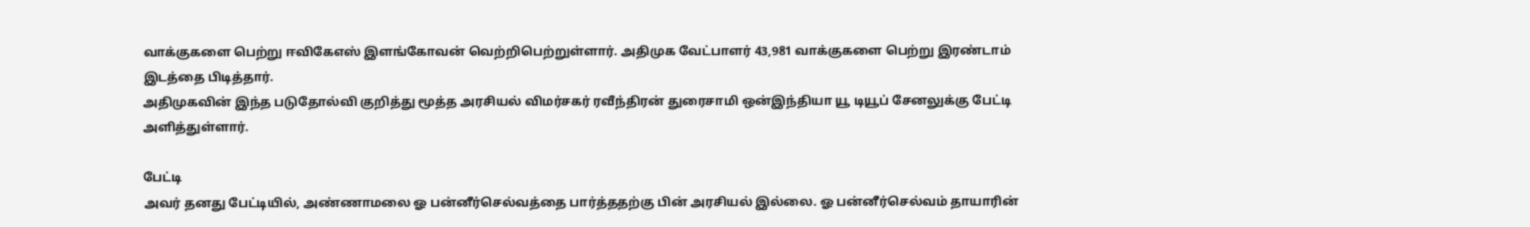வாக்குகளை பெற்று ஈவிகேஎஸ் இளங்கோவன் வெற்றிபெற்றுள்ளார். அதிமுக வேட்பாளர் 43,981 வாக்குகளை பெற்று இரண்டாம் இடத்தை பிடித்தார்.
அதிமுகவின் இந்த படுதோல்வி குறித்து மூத்த அரசியல் விமர்சகர் ரவீந்திரன் துரைசாமி ஒன்இந்தியா யூ டியூப் சேனலுக்கு பேட்டி அளித்துள்ளார்.

பேட்டி
அவர் தனது பேட்டியில், அண்ணாமலை ஓ பன்னீர்செல்வத்தை பார்த்ததற்கு பின் அரசியல் இல்லை. ஓ பன்னீர்செல்வம் தாயாரின்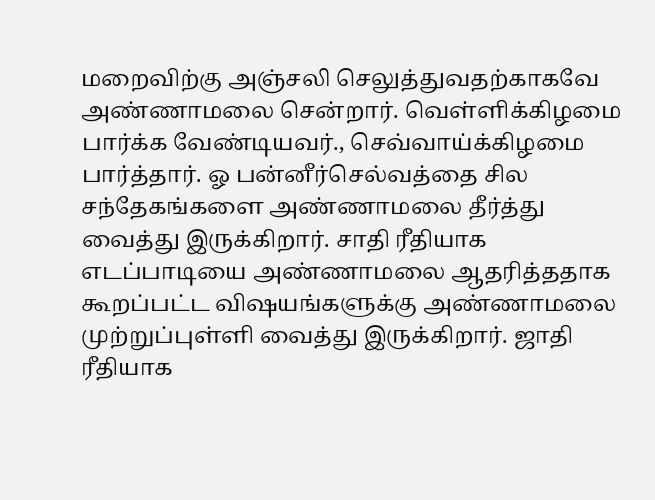மறைவிற்கு அஞ்சலி செலுத்துவதற்காகவே அண்ணாமலை சென்றார். வெள்ளிக்கிழமை பார்க்க வேண்டியவர்., செவ்வாய்க்கிழமை பார்த்தார். ஓ பன்னீர்செல்வத்தை சில சந்தேகங்களை அண்ணாமலை தீர்த்து வைத்து இருக்கிறார். சாதி ரீதியாக எடப்பாடியை அண்ணாமலை ஆதரித்ததாக கூறப்பட்ட விஷயங்களுக்கு அண்ணாமலை முற்றுப்புள்ளி வைத்து இருக்கிறார். ஜாதி ரீதியாக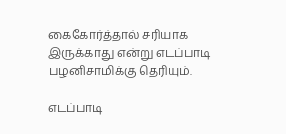கைகோர்த்தால் சரியாக இருக்காது என்று எடப்பாடி பழனிசாமிக்கு தெரியும்.

எடப்பாடி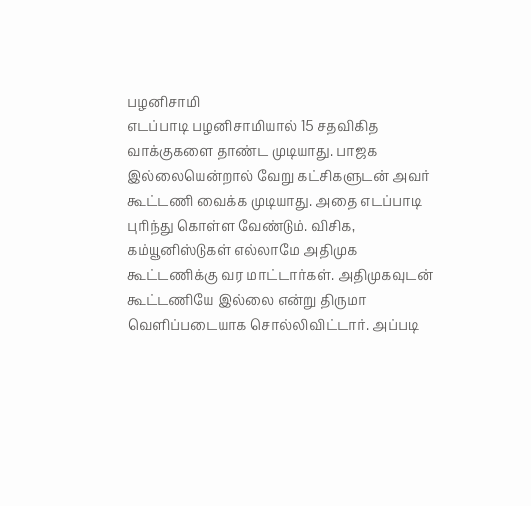பழனிசாமி
எடப்பாடி பழனிசாமியால் 15 சதவிகித வாக்குகளை தாண்ட முடியாது. பாஜக இல்லையென்றால் வேறு கட்சிகளுடன் அவர் கூட்டணி வைக்க முடியாது. அதை எடப்பாடி புரிந்து கொள்ள வேண்டும். விசிக, கம்யூனிஸ்டுகள் எல்லாமே அதிமுக கூட்டணிக்கு வர மாட்டார்கள். அதிமுகவுடன் கூட்டணியே இல்லை என்று திருமா வெளிப்படையாக சொல்லிவிட்டார். அப்படி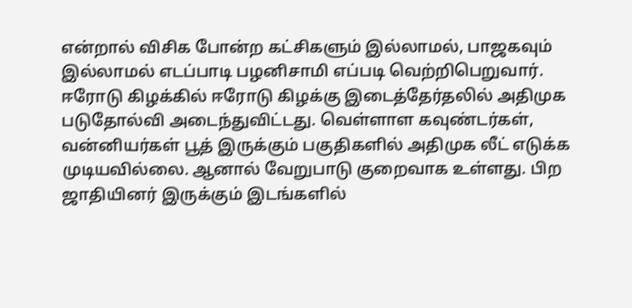என்றால் விசிக போன்ற கட்சிகளும் இல்லாமல், பாஜகவும் இல்லாமல் எடப்பாடி பழனிசாமி எப்படி வெற்றிபெறுவார். ஈரோடு கிழக்கில் ஈரோடு கிழக்கு இடைத்தேர்தலில் அதிமுக படுதோல்வி அடைந்துவிட்டது. வெள்ளாள கவுண்டர்கள், வன்னியர்கள் பூத் இருக்கும் பகுதிகளில் அதிமுக லீட் எடுக்க முடியவில்லை. ஆனால் வேறுபாடு குறைவாக உள்ளது. பிற ஜாதியினர் இருக்கும் இடங்களில்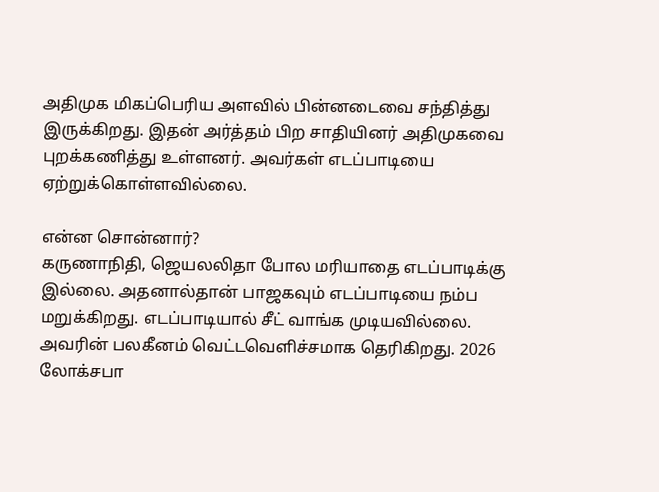அதிமுக மிகப்பெரிய அளவில் பின்னடைவை சந்தித்து இருக்கிறது. இதன் அர்த்தம் பிற சாதியினர் அதிமுகவை புறக்கணித்து உள்ளனர். அவர்கள் எடப்பாடியை ஏற்றுக்கொள்ளவில்லை.

என்ன சொன்னார்?
கருணாநிதி, ஜெயலலிதா போல மரியாதை எடப்பாடிக்கு இல்லை. அதனால்தான் பாஜகவும் எடப்பாடியை நம்ப மறுக்கிறது. எடப்பாடியால் சீட் வாங்க முடியவில்லை. அவரின் பலகீனம் வெட்டவெளிச்சமாக தெரிகிறது. 2026 லோக்சபா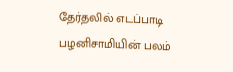தேர்தலில் எடப்பாடி பழனிசாமியின் பலம்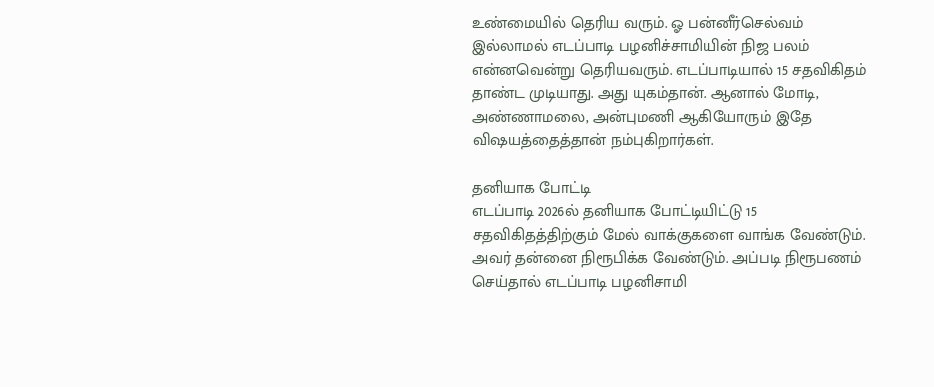உண்மையில் தெரிய வரும். ஓ பன்னீர்செல்வம் இல்லாமல் எடப்பாடி பழனிச்சாமியின் நிஜ பலம் என்னவென்று தெரியவரும். எடப்பாடியால் 15 சதவிகிதம் தாண்ட முடியாது. அது யுகம்தான். ஆனால் மோடி, அண்ணாமலை, அன்புமணி ஆகியோரும் இதே விஷயத்தைத்தான் நம்புகிறார்கள்.

தனியாக போட்டி
எடப்பாடி 2026ல் தனியாக போட்டியிட்டு 15 சதவிகிதத்திற்கும் மேல் வாக்குகளை வாங்க வேண்டும். அவர் தன்னை நிரூபிக்க வேண்டும். அப்படி நிரூபணம் செய்தால் எடப்பாடி பழனிசாமி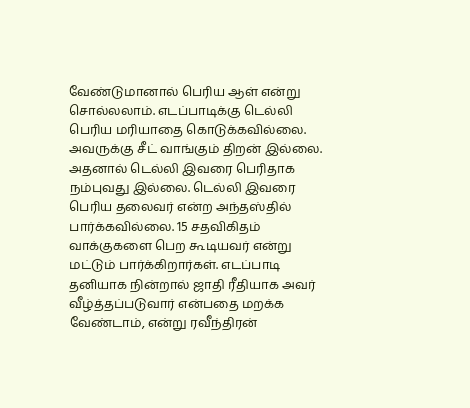வேண்டுமானால் பெரிய ஆள் என்று சொல்லலாம். எடப்பாடிக்கு டெல்லி பெரிய மரியாதை கொடுக்கவில்லை. அவருக்கு சீட் வாங்கும் திறன் இல்லை. அதனால் டெல்லி இவரை பெரிதாக நம்புவது இல்லை. டெல்லி இவரை பெரிய தலைவர் என்ற அந்தஸ்தில் பார்க்கவில்லை. 15 சதவிகிதம் வாக்குகளை பெற கூடியவர் என்று மட்டும் பார்க்கிறார்கள். எடப்பாடி தனியாக நின்றால் ஜாதி ரீதியாக அவர் வீழ்த்தப்படுவார் என்பதை மறக்க வேண்டாம், என்று ரவீந்திரன்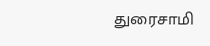துரைசாமி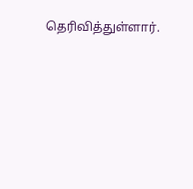தெரிவித்துள்ளார்.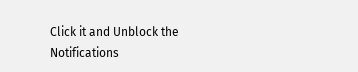Click it and Unblock the Notifications